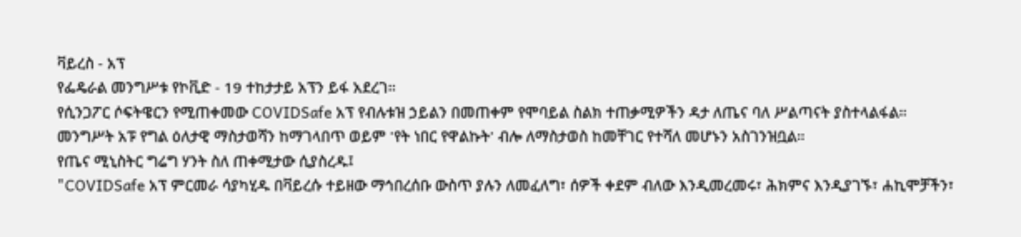ቫይረስ - አፕ
የፌዴራል መንግሥቱ የኮቪድ - 19 ተከታታይ አፕን ይፋ አደረገ።
የሲንጋፖር ሶፍትዌርን የሚጠቀመው COVIDSafe አፕ የብሉቱዝ ኃይልን በመጠቀም የሞባይል ስልክ ተጠቃሚዎችን ዳታ ለጤና ባለ ሥልጣናት ያስተላልፋል።
መንግሥት አፑ የግል ዕለታዊ ማስታወሻን ከማገላበጥ ወይም 'የት ነበር የዋልኩት' ብሎ ለማስታወስ ከመቸገር የተሻለ መሆኑን አስገንዝቧል።
የጤና ሚኒስትር ግሬግ ሃንት ስለ ጠቀሚታው ሲያስረዱ፤
"COVIDSafe አፕ ምርመራ ሳያካሂዱ በቫይረሱ ተይዘው ማኅበረሰቡ ውስጥ ያሉን ለመፈለግ፣ ሰዎች ቀደም ብለው እንዲመረመሩ፣ ሕክምና እንዲያገኙ፣ ሐኪሞቻችን፣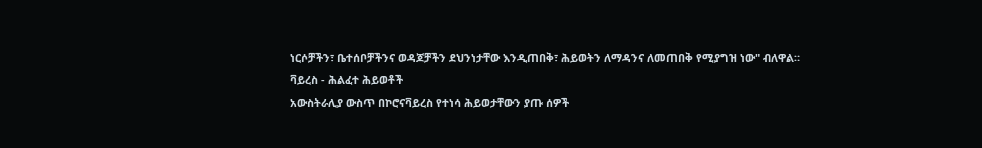ነርሶቻችን፣ ቤተሰቦቻችንና ወዳጆቻችን ደህንነታቸው እንዲጠበቅ፣ ሕይወትን ለማዳንና ለመጠበቅ የሚያግዝ ነው" ብለዋል።
ቫይረስ - ሕልፈተ ሕይወቶች
አውስትራሊያ ውስጥ በኮሮናቫይረስ የተነሳ ሕይወታቸውን ያጡ ሰዎች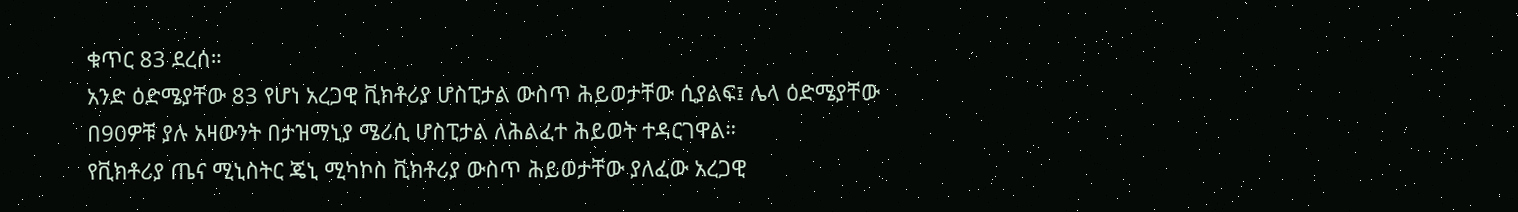ቁጥር 83 ደረሰ።
አንድ ዕድሜያቸው 83 የሆነ አረጋዊ ቪክቶሪያ ሆስፒታል ውስጥ ሕይወታቸው ሲያልፍ፤ ሌላ ዕድሜያቸው በ90ዎቹ ያሉ አዛውንት በታዝማኒያ ሜሪሲ ሆስፒታል ለሕልፈተ ሕይወት ተዳርገዋል።
የቪክቶሪያ ጤና ሚኒስትር ጄኒ ሚካኮስ ቪክቶሪያ ውስጥ ሕይወታቸው ያለፈው አረጋዊ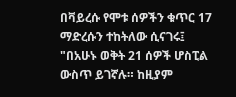በቫይረሱ የሞቱ ሰዎችን ቁጥር 17 ማድረሱን ተከትለው ሲናገሩ፤
"በአሁኑ ወቅት 21 ሰዎች ሆስፒል ውስጥ ይገኛሉ። ከዚያም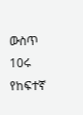ውስጥ 10ሩ የከፍተኛ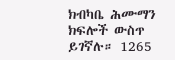ክብካቤ ሕሙማን ክፍሎች ውስጥ ይገኛሉ። 1265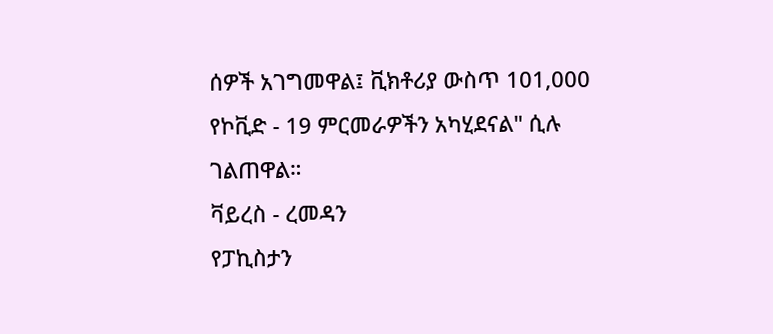ሰዎች አገግመዋል፤ ቪክቶሪያ ውስጥ 101,000 የኮቪድ - 19 ምርመራዎችን አካሂደናል" ሲሉ ገልጠዋል።
ቫይረስ - ረመዳን
የፓኪስታን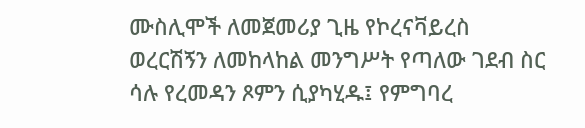ሙስሊሞች ለመጀመሪያ ጊዜ የኮረናቫይረስ ወረርሽኝን ለመከላከል መንግሥት የጣለው ገደብ ስር ሳሉ የረመዳን ጾምን ሲያካሂዱ፤ የምግባረ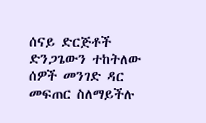ሰናይ ድርጅቶች ድንጋጌውን ተከትለው ሰዎች መንገድ ዳር መፍጠር ስለማይችሉ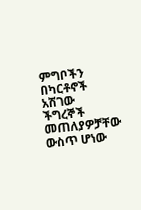ምግቦችን በካርቶኖች አሽገው ችግረኞች መጠለያዎቻቸው ውስጥ ሆነው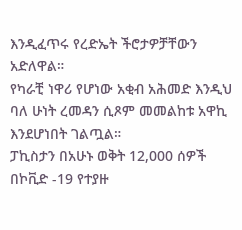እንዲፈጥሩ የረድኤት ችሮታዎቻቸውን አድለዋል።
የካራቺ ነዋሪ የሆነው አቂብ አሕመድ እንዲህ ባለ ሁነት ረመዳን ሲጾም መመልከቱ አዋኪ እንደሆነበት ገልጧል።
ፓኪስታን በአሁኑ ወቅት 12,000 ሰዎች በኮቪድ -19 የተያዙ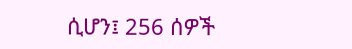ሲሆን፤ 256 ሰዎች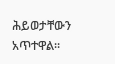ሕይወታቸውን አጥተዋል።